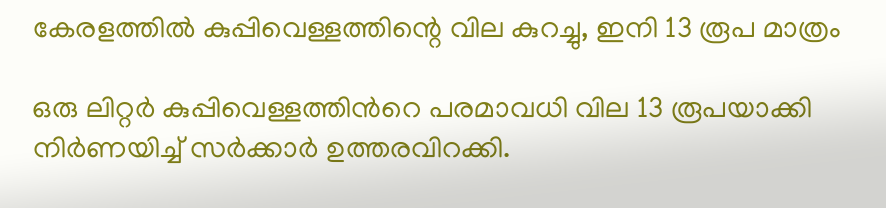കേരളത്തിൽ കുപ്പിവെള്ളത്തിന്റെ വില കുറച്ചു, ഇനി 13 രൂപ മാത്രം

ഒരു ലിറ്റർ കുപ്പിവെള്ളത്തിന്‍റെ പരമാവധി വില 13 രൂപയാക്കി നിർണയിച്ച് സർക്കാർ ഉത്തരവിറക്കി.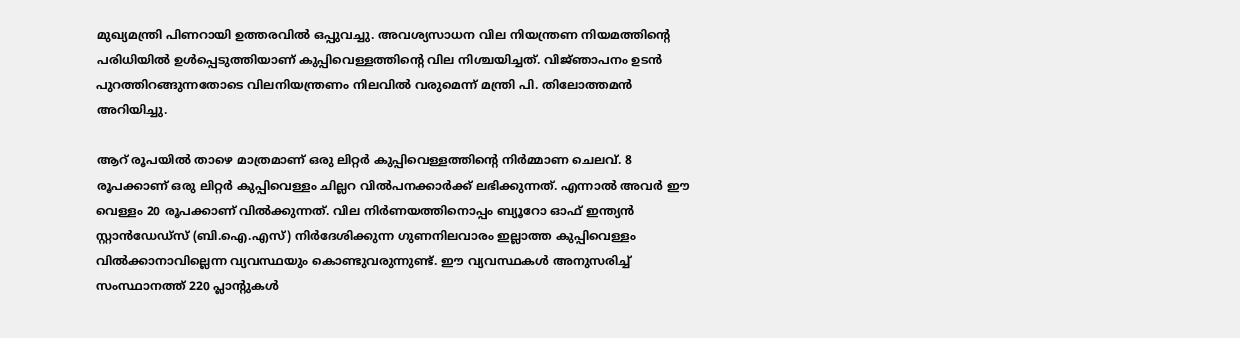മുഖ്യമന്ത്രി പിണറായി ഉത്തരവില്‍ ഒപ്പുവച്ചു. അവശ്യസാധന വില നിയന്ത്രണ നിയമത്തിന്‍റെ പരിധിയില്‍ ഉള്‍പ്പെടുത്തിയാണ് കുപ്പിവെള്ളത്തിന്റെ വില നിശ്ചയിച്ചത്. വിജ്‍ഞാപനം ഉടൻ പുറത്തിറങ്ങുന്നതോടെ വിലനിയന്ത്രണം നിലവിൽ വരുമെന്ന് മന്ത്രി പി. തിലോത്തമൻ അറിയിച്ചു.

ആറ് രൂപയില്‍ താഴെ മാത്രമാണ് ഒരു ലിറ്റര്‍ കുപ്പിവെള്ളത്തിന്റെ നിര്‍മ്മാണ ചെലവ്. 8 രൂപക്കാണ് ഒരു ലിറ്റർ കുപ്പിവെള്ളം ചില്ലറ വിൽപനക്കാർക്ക് ലഭിക്കുന്നത്. എന്നാൽ അവർ ഈ വെള്ളം 20 രൂപക്കാണ് വിൽക്കുന്നത്. വില നിർണയത്തിനൊപ്പം ബ്യൂറോ ഓഫ് ഇന്ത്യൻ സ്റ്റാൻഡേഡ്സ് (ബി.ഐ.എസ്) നിർദേശിക്കുന്ന ഗുണനിലവാരം ഇല്ലാത്ത കുപ്പിവെള്ളം വിൽക്കാനാവില്ലെന്ന വ്യവസ്ഥയും കൊണ്ടുവരുന്നുണ്ട്. ഈ വ്യവസ്ഥകൾ അനുസരിച്ച് സംസ്ഥാനത്ത് 220 പ്ലാന്റുകൾ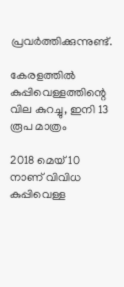പ്രവർത്തിക്കുന്നുണ്ട്.

കേരളത്തിൽ കുപ്പിവെള്ളത്തിന്റെ വില കുറച്ചു, ഇനി 13 രൂപ മാത്രം

2018 മെയ് 10 നാണ് വിവിധ കുപ്പിവെള്ള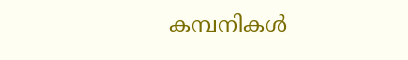കമ്പനികൾ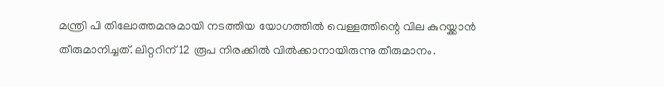മന്ത്രി പി തിലോത്തമനുമായി നടത്തിയ യോഗത്തിൽ വെള്ളത്തിന്റെ വില കുറയ്ക്കാൻ തീരുമാനിച്ചത്. ലിറ്ററിന് 12 രൂപ നിരക്കിൽ വിൽക്കാനായിരുന്നു തീരുമാനം.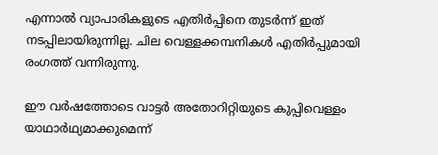എന്നാൽ വ്യാപാരികളുടെ എതിർപ്പിനെ തുടർന്ന് ഇത് നടപ്പിലായിരുന്നില്ല. ചില വെള്ളക്കമ്പനികൾ എതിർപ്പുമായി രംഗത്ത് വന്നിരുന്നു.

ഈ വര്‍ഷത്തോടെ വാട്ടര്‍ അതോറിറ്റിയുടെ കുപ്പിവെള്ളം യാഥാര്‍ഥ്യമാക്കുമെന്ന്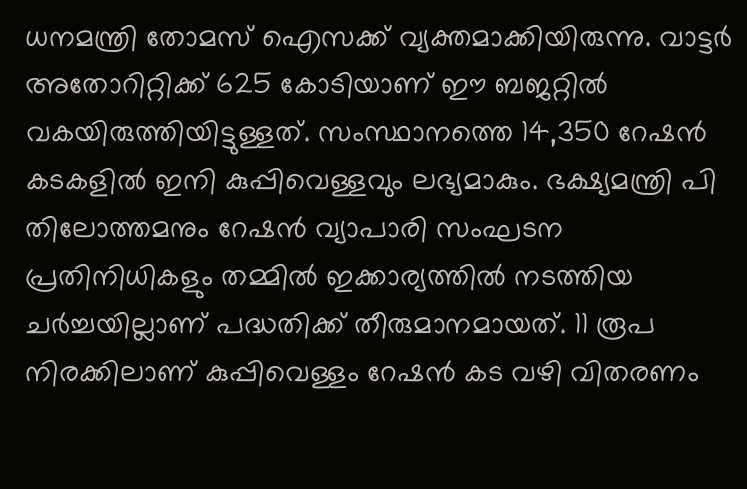ധനമന്ത്രി തോമസ് ഐസക്ക് വ്യക്തമാക്കിയിരുന്നു. വാട്ടര്‍ അതോറിറ്റിക്ക് 625 കോടിയാണ് ഈ ബജറ്റില്‍ വകയിരുത്തിയിട്ടുള്ളത്. സംസ്ഥാനത്തെ 14,350 റേഷൻ കടകളിൽ ഇനി കുപ്പിവെള്ളവും ലഭ്യമാകും. ഭക്ഷ്യമന്ത്രി പി തിലോത്തമനും റേഷൻ വ്യാപാരി സംഘടന പ്രതിനിധികളും തമ്മിൽ ഇക്കാര്യത്തിൽ നടത്തിയ ചര്‍ച്ചയില്ലാണ് പദ്ധതിക്ക് തീരുമാനമായത്. 11 രൂപ നിരക്കിലാണ് കുപ്പിവെള്ളം റേഷൻ കട വഴി വിതരണം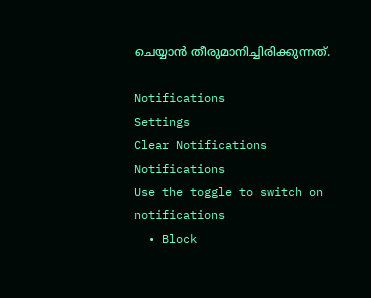ചെയ്യാൻ തീരുമാനിച്ചിരിക്കുന്നത്.

Notifications
Settings
Clear Notifications
Notifications
Use the toggle to switch on notifications
  • Block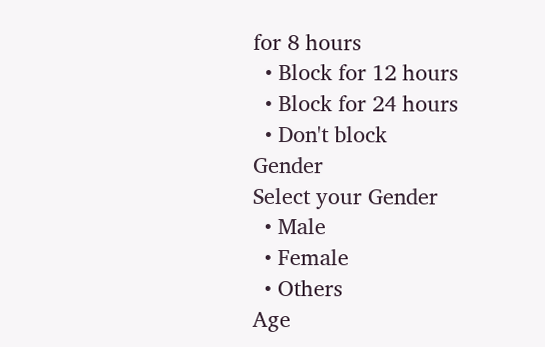for 8 hours
  • Block for 12 hours
  • Block for 24 hours
  • Don't block
Gender
Select your Gender
  • Male
  • Female
  • Others
Age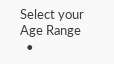Select your Age Range
  •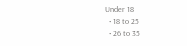Under 18
  • 18 to 25
  • 26 to 35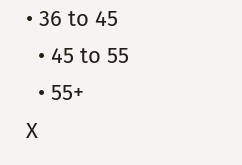• 36 to 45
  • 45 to 55
  • 55+
X